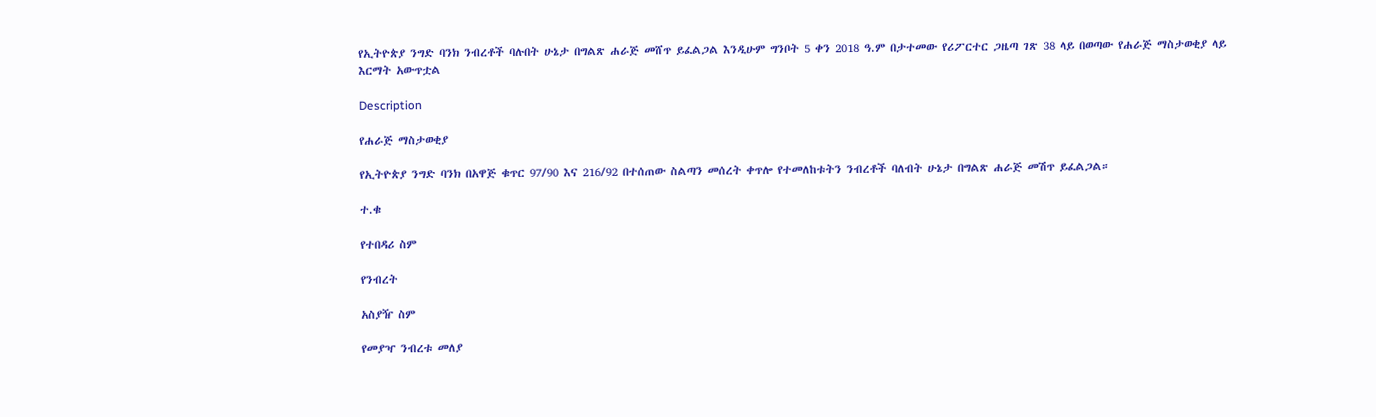የኢትዮጵያ ንግድ ባንክ ንብረቶች ባሉበት ሁኔታ በግልጽ ሐራጅ መሸጥ ይፈልጋል እንዲሁም ግንቦት 5 ቀን 2018 ዓ.ም በታተመው የሪፖርተር ጋዜጣ ገጽ 38 ላይ በወጣው የሐራጅ ማስታወቂያ ላይ እርማት አውጥቷል

Description

የሐራጅ ማስታወቂያ

የኢትዮጵያ ንግድ ባንክ በአዋጅ ቁጥር 97/90 እና 216/92 በተሰጠው ስልጣን መሰረት ቀጥሎ የተመለከቱትን ንብረቶች ባለብት ሁኔታ በግልጽ ሐራጅ መሽጥ ይፈልጋል።

ተ.ቁ

የተበዳሪ ስም

የንብረት

አስያዥ ስም

የመያዣ ንብረቱ መለያ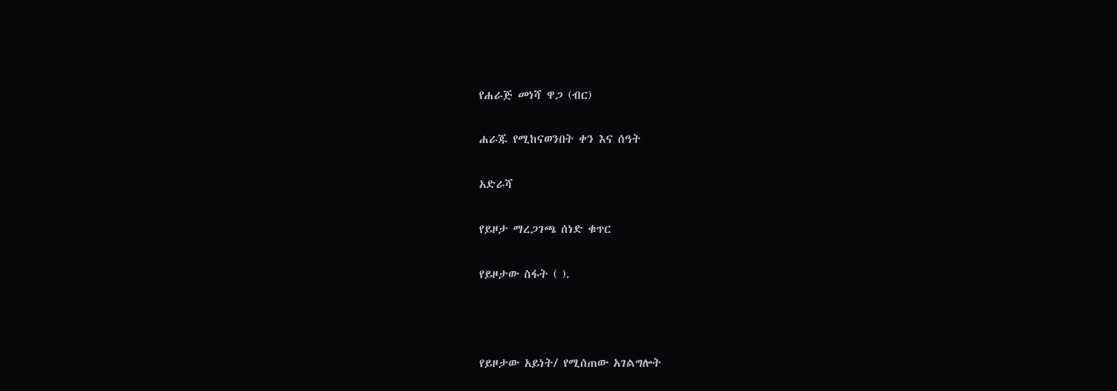የሐራጅ መነሻ ዋጋ (ብር)

ሐራጁ የሚከናወንበት ቀን እና ሰዓት

አድራሻ

የይዞታ ማረጋገጫ ሰነድ ቁጥር

የይዞታው ስፋት ( ).



የይዞታው አይነት/ የሚሰጠው አገልግሎት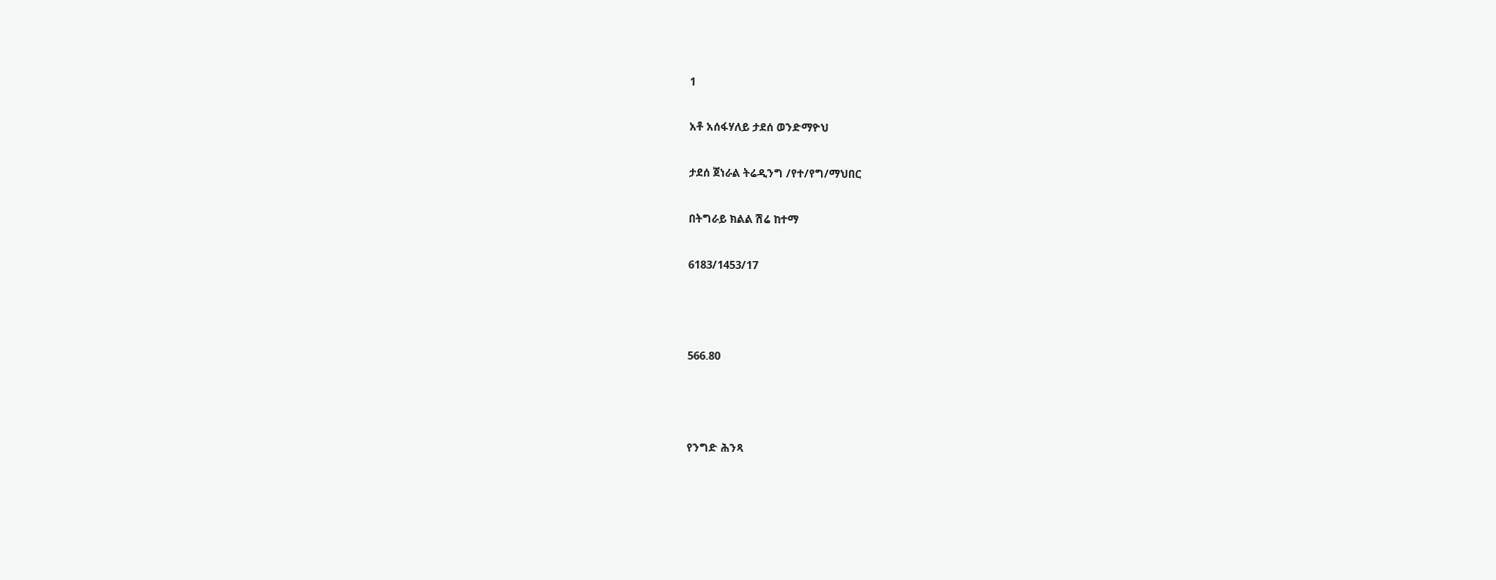1

አቶ አሰፋሃለይ ታደሰ ወንድማዮህ

ታደሰ ጀነራል ትሬዲንግ /የተ/የግ/ማህበር

በትግራይ ክልል ሽሬ ከተማ

6183/1453/17



566.80



የንግድ ሕንጻ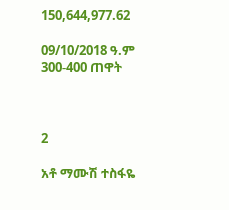150,644,977.62

09/10/2018 ዓ.ም 300-400 ጠዋት



2

አቶ ማሙሽ ተስፋዬ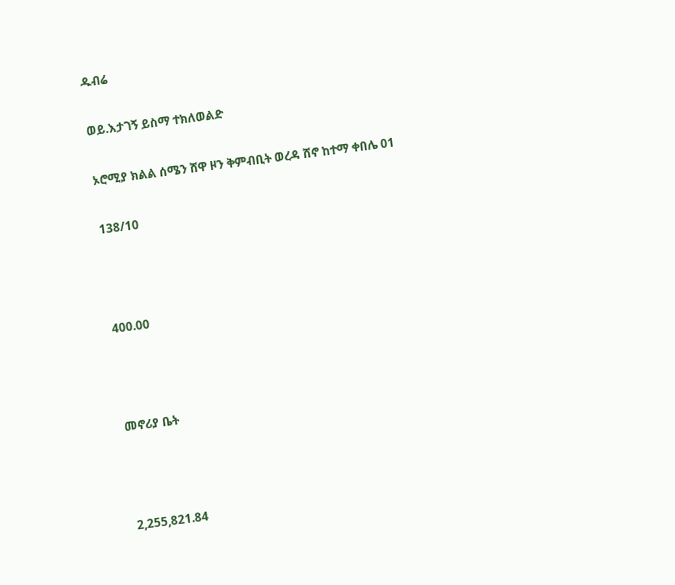ዱብሬ

ወይ.እታገኝ ይስማ ተክለወልድ

ኦሮሚያ ክልል ሰሜን ሸዋ ዞን ቅምብቢት ወረዳ ሸኖ ከተማ ቀበሌ 01

138/10



400.00



መኖሪያ ቤት



2,255,821.84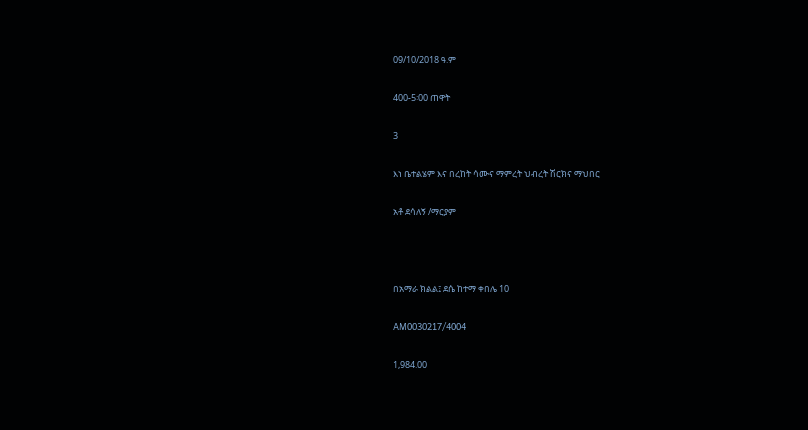09/10/2018 ዓ.ም

400-5፡00 ጠዋት

3

እነ ቤተልሄም እና በረከት ሳሙና ማምረት ህብረት ሽርክና ማህበር

አቶ ደሳለኝ /ማርያም



በአማራ ክልል፤ ደሴ ከተማ ቀበሌ 10

AM0030217/4004

1,984.00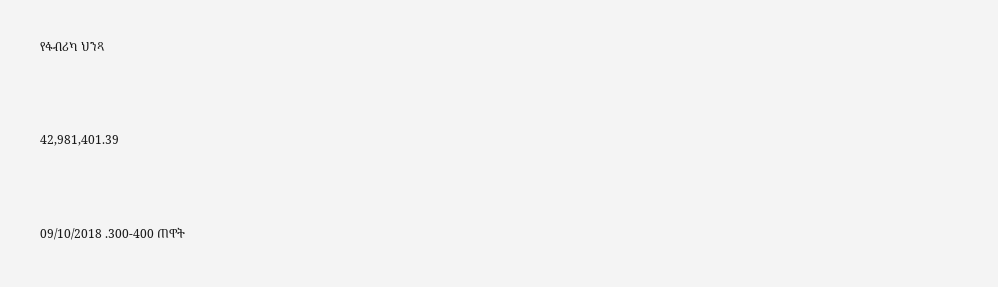የፋብሪካ ህንጻ



42,981,401.39



09/10/2018 .300-400 ጠዋት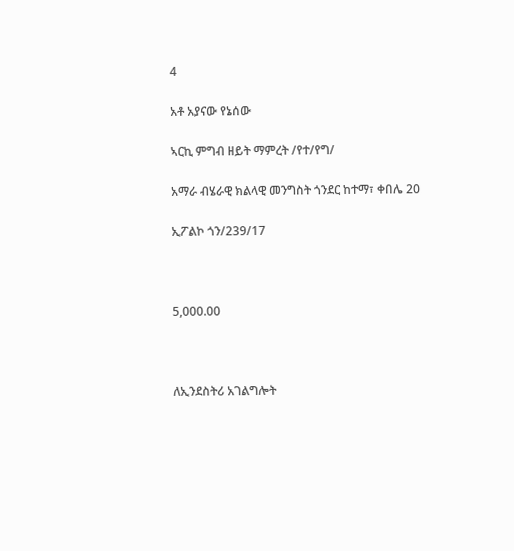4

አቶ አያናው የኔሰው

ኣርኪ ምግብ ዘይት ማምረት /የተ/የግ/

አማራ ብሄራዊ ክልላዊ መንግስት ጎንደር ከተማ፣ ቀበሌ 20

ኢፖልኮ ጎን/239/17



5,000.00



ለኢንደስትሪ አገልግሎት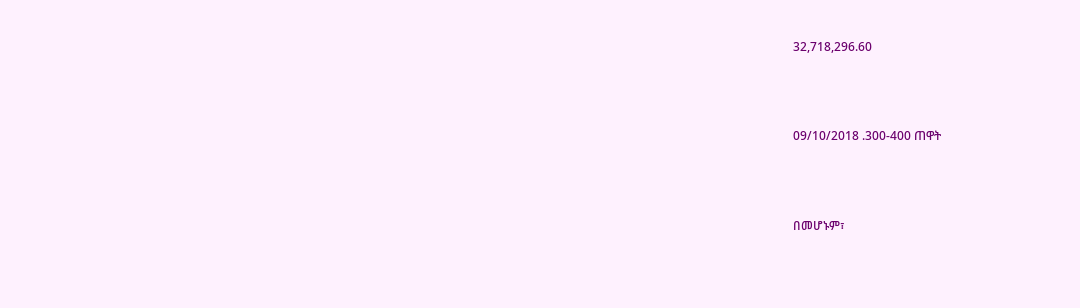32,718,296.60



09/10/2018 .300-400 ጠዋት



በመሆኑም፣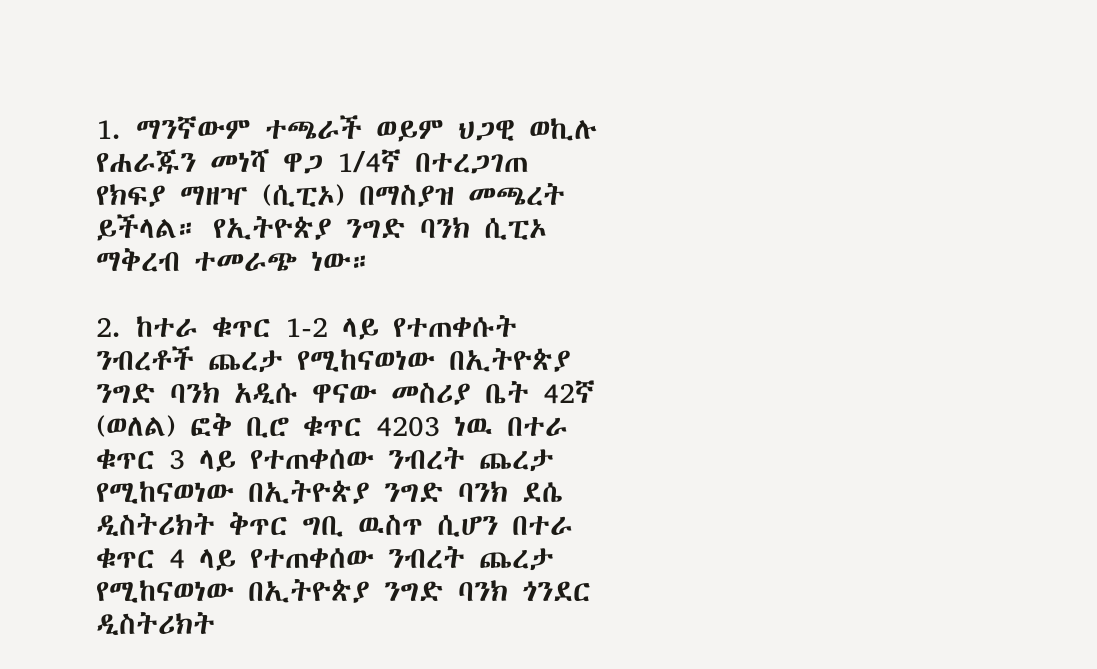1. ማንኛውም ተጫራች ወይም ህጋዊ ወኪሉ የሐራጁን መነሻ ዋጋ 1/4ኛ በተረጋገጠ የክፍያ ማዘዣ (ሲፒኦ) በማስያዝ መጫረት ይችላል። የኢትዮጵያ ንግድ ባንክ ሲፒኦ ማቅረብ ተመራጭ ነው።

2. ከተራ ቁጥር 1-2 ላይ የተጠቀሱት ንብረቶች ጨረታ የሚከናወነው በኢትዮጵያ ንግድ ባንክ አዲሱ ዋናው መስሪያ ቤት 42ኛ (ወለል) ፎቅ ቢሮ ቁጥር 4203 ነዉ በተራ ቁጥር 3 ላይ የተጠቀሰው ንብረት ጨረታ የሚከናወነው በኢትዮጵያ ንግድ ባንክ ደሴ ዲስትሪክት ቅጥር ግቢ ዉስጥ ሲሆን በተራ ቁጥር 4 ላይ የተጠቀሰው ንብረት ጨረታ የሚከናወነው በኢትዮጵያ ንግድ ባንክ ጎንደር ዲስትሪክት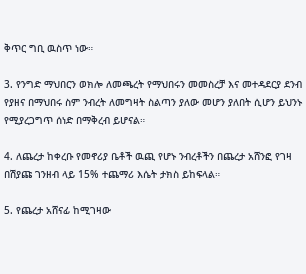ቅጥር ግቢ ዉስጥ ነው።

3. የንግድ ማህበርን ወክሎ ለመጫረት የማህበሩን መመስረቻ እና መተዳደርያ ደንብ የያዘና በማህበሩ ስም ንብረት ለመግዛት ስልጣን ያለው መሆን ያለበት ሲሆን ይህንኑ የሚያረጋግጥ ሰነድ በማቅረብ ይሆናል።

4. ለጨረታ ከቀረቡ የመኖሪያ ቤቶች ዉጪ የሆኑ ንብረቶችን በጨረታ አሸንፎ የገዛ በሽያጩ ገንዘብ ላይ 15% ተጨማሪ እሴት ታክስ ይከፍላል።

5. የጨረታ አሸናፊ ከሚገዛው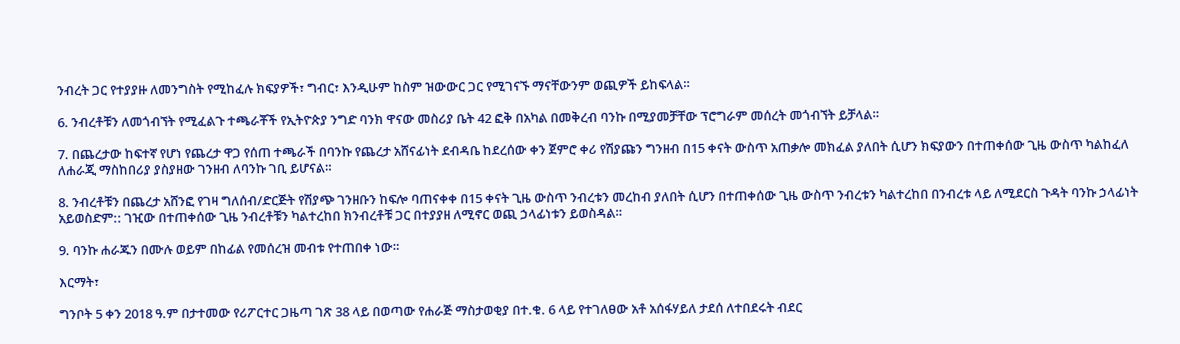ንብረት ጋር የተያያዙ ለመንግስት የሚከፈሉ ክፍያዎች፣ ግብር፣ እንዲሁም ከስም ዝውውር ጋር የሚገናኙ ማናቸውንም ወጪዎች ይከፍላል።

6. ንብረቶቹን ለመጎብኘት የሚፈልጉ ተጫራቾች የኢትዮጵያ ንግድ ባንክ ዋናው መስሪያ ቤት 42 ፎቅ በአካል በመቅረብ ባንኩ በሚያመቻቸው ፕሮግራም መሰረት መጎብኘት ይቻላል።

7. በጨረታው ከፍተኛ የሆነ የጨረታ ዋጋ የሰጠ ተጫራች በባንኩ የጨረታ አሸናፊነት ደብዳቤ ከደረሰው ቀን ጀምሮ ቀሪ የሽያጩን ግንዘብ በ15 ቀናት ውስጥ አጠቃሎ መክፈል ያለበት ሲሆን ክፍያውን በተጠቀሰው ጊዜ ውስጥ ካልከፈለ ለሐራጂ ማስከበሪያ ያስያዘው ገንዘብ ለባንኩ ገቢ ይሆናል።

8. ንብረቶቹን በጨረታ አሸንፎ የገዛ ግለሰብ/ድርጅት የሽያጭ ገንዘቡን ከፍሎ ባጠናቀቀ በ15 ቀናት ጊዜ ውስጥ ንብረቱን መረከብ ያለበት ሲሆን በተጠቀሰው ጊዜ ውስጥ ንብረቱን ካልተረከበ በንብረቱ ላይ ለሚደርስ ጉዳት ባንኩ ኃላፊነት አይወስድም:: ገዢው በተጠቀሰው ጊዜ ንብረቶቹን ካልተረከበ ክንብረቶቹ ጋር በተያያዘ ለሚኖር ወጪ ኃላፊነቱን ይወስዳል።

9. ባንኩ ሐራጁን በሙሉ ወይም በከፊል የመሰረዝ መብቱ የተጠበቀ ነው።

እርማት፣

ግንቦት 5 ቀን 2018 ዓ.ም በታተመው የሪፖርተር ጋዜጣ ገጽ 38 ላይ በወጣው የሐራጅ ማስታወቂያ በተ.ቁ. 6 ላይ የተገለፀው አቶ አሰፋሃይለ ታደሰ ለተበደሩት ብደር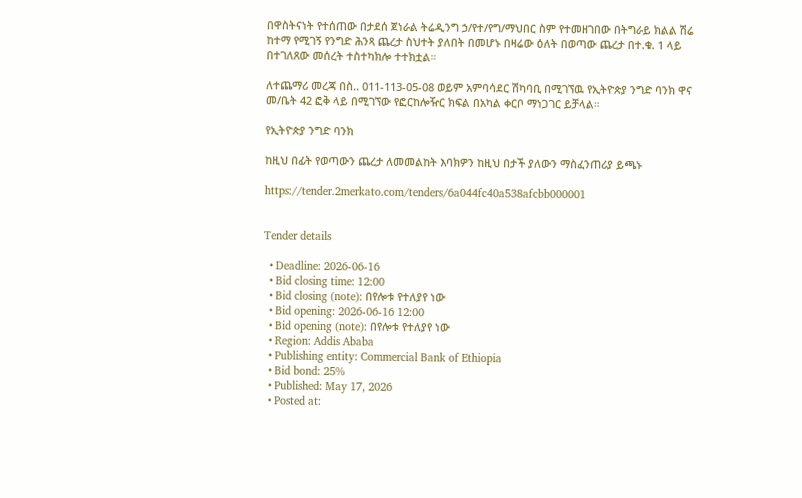በዋስትናነት የተሰጠው በታደሰ ጀነራል ትሬዲንግ ኃ/የተ/የግ/ማህበር ስም የተመዘገበው በትግራይ ክልል ሽሬ ከተማ የሚገኝ የንግድ ሕንጻ ጨረታ ስህተት ያለበት በመሆኑ በዛሬው ዕለት በወጣው ጨረታ በተ.ቁ. 1 ላይ በተገለጸው መሰረት ተስተካክሎ ተተክቷል።

ለተጨማሪ መረጃ በስ.. 011-113-05-08 ወይም አምባሳደር ሽካባቢ በሚገኘዉ የኢትዮጵያ ንግድ ባንክ ዋና መ/ቤት 42 ፎቅ ላይ በሚገኘው የፎርከሎዥር ክፍል በአካል ቀርቦ ማነጋገር ይቻላል።

የኢትዮጵያ ንግድ ባንክ

ከዚህ በፊት የወጣውን ጨረታ ለመመልከት እባክዎን ከዚህ በታች ያለውን ማስፈንጠሪያ ይጫኑ

https://tender.2merkato.com/tenders/6a044fc40a538afcbb000001


Tender details

  • Deadline: 2026-06-16
  • Bid closing time: 12:00
  • Bid closing (note): በየሎቱ የተለያየ ነው
  • Bid opening: 2026-06-16 12:00
  • Bid opening (note): በየሎቱ የተለያየ ነው
  • Region: Addis Ababa
  • Publishing entity: Commercial Bank of Ethiopia
  • Bid bond: 25%
  • Published: May 17, 2026
  • Posted at: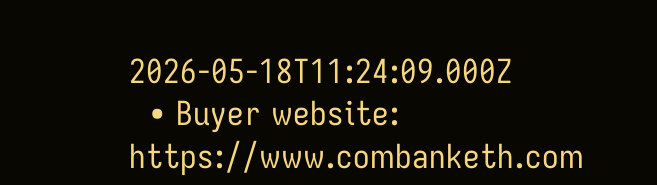2026-05-18T11:24:09.000Z
  • Buyer website: https://www.combanketh.com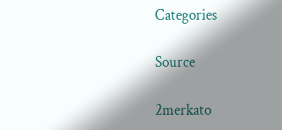Categories

Source

2merkato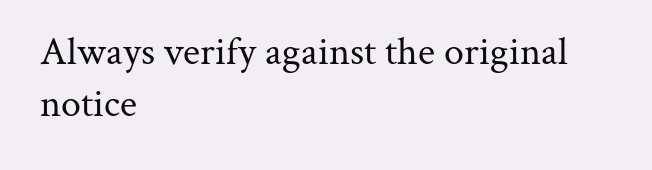Always verify against the original notice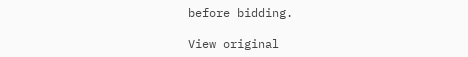before bidding.

View original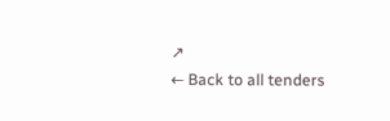↗
← Back to all tenders